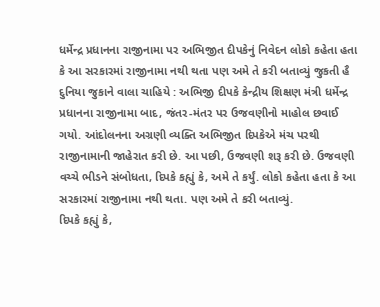ધર્મેન્દ્ર પ્રધાનના રાજીનામા પર અભિજીત દીપકેનું નિવેદન લોકો કહેતા હતા કે આ સરકારમાં રાજીનામા નથી થતા પણ અમે તે કરી બતાવ્યું જુકતી હૈ દુનિયા જુકાને વાલા ચાહિયે : અભિજી દીપકે કેન્દ્રીય શિક્ષણ મંત્રી ધર્મેન્દ્ર પ્રધાનના રાજીનામા બાદ, જંતર-મંતર પર ઉજવણીનો માહોલ છવાઈ ગયો. આંદોલનના અગ્રણી વ્યક્તિ અભિજીત દિપકેએ મંચ પરથી રાજીનામાની જાહેરાત કરી છે. આ પછી, ઉજવણી શરૂ કરી છે. ઉજવણી વચ્ચે ભીડને સંબોધતા, દિપકે કહ્યું કે, અમે તે કર્યું. લોકો કહેતા હતા કે આ સરકારમાં રાજીનામા નથી થતા. પણ અમે તે કરી બતાવ્યું.
દિપકે કહ્યું કે,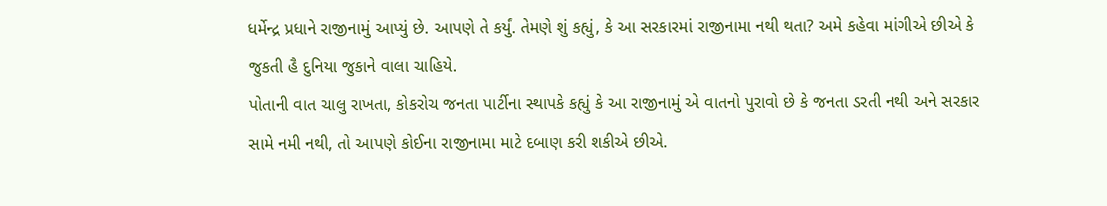ધર્મેન્દ્ર પ્રધાને રાજીનામું આપ્યું છે. આપણે તે કર્યું. તેમણે શું કહ્યું, કે આ સરકારમાં રાજીનામા નથી થતા? અમે કહેવા માંગીએ છીએ કે જુકતી હૈ દુનિયા જુકાને વાલા ચાહિયે.
પોતાની વાત ચાલુ રાખતા, કોકરોચ જનતા પાર્ટીના સ્થાપકે કહ્યું કે આ રાજીનામું એ વાતનો પુરાવો છે કે જનતા ડરતી નથી અને સરકાર સામે નમી નથી, તો આપણે કોઈના રાજીનામા માટે દબાણ કરી શકીએ છીએ.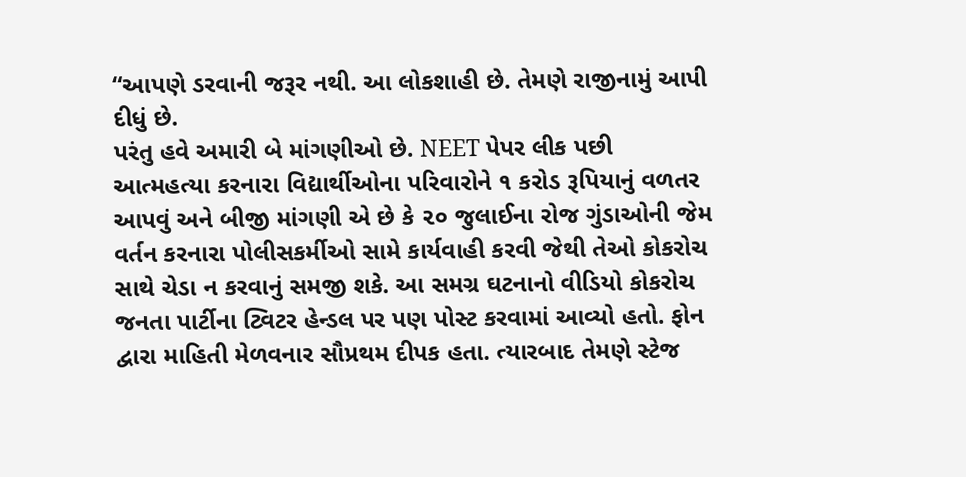“આપણે ડરવાની જરૂર નથી. આ લોકશાહી છે. તેમણે રાજીનામું આપી દીધું છે.
પરંતુ હવે અમારી બે માંગણીઓ છે. NEET પેપર લીક પછી આત્મહત્યા કરનારા વિદ્યાર્થીઓના પરિવારોને ૧ કરોડ રૂપિયાનું વળતર આપવું અને બીજી માંગણી એ છે કે ૨૦ જુલાઈના રોજ ગુંડાઓની જેમ વર્તન કરનારા પોલીસકર્મીઓ સામે કાર્યવાહી કરવી જેથી તેઓ કોકરોચ સાથે ચેડા ન કરવાનું સમજી શકે. આ સમગ્ર ઘટનાનો વીડિયો કોકરોચ જનતા પાર્ટીના ટ્વિટર હેન્ડલ પર પણ પોસ્ટ કરવામાં આવ્યો હતો. ફોન દ્વારા માહિતી મેળવનાર સૌપ્રથમ દીપક હતા. ત્યારબાદ તેમણે સ્ટેજ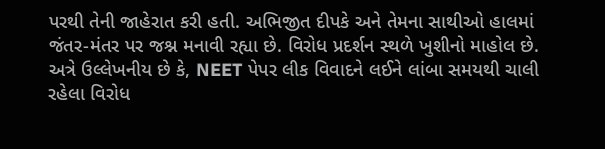પરથી તેની જાહેરાત કરી હતી. અભિજીત દીપકે અને તેમના સાથીઓ હાલમાં જંતર-મંતર પર જશ્ન મનાવી રહ્યા છે. વિરોધ પ્રદર્શન સ્થળે ખુશીનો માહોલ છે. અત્રે ઉલ્લેખનીય છે કે, NEET પેપર લીક વિવાદને લઈને લાંબા સમયથી ચાલી રહેલા વિરોધ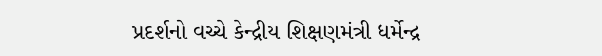પ્રદર્શનો વચ્ચે કેન્દ્રીય શિક્ષણમંત્રી ધર્મેન્દ્ર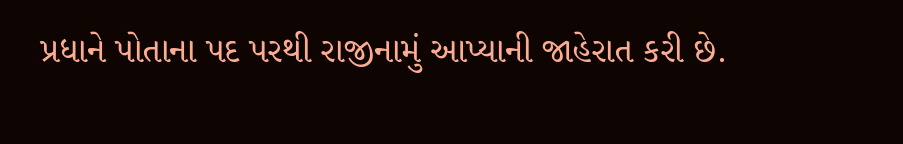પ્રધાને પોતાના પદ પરથી રાજીનામું આપ્યાની જાહેરાત કરી છે.